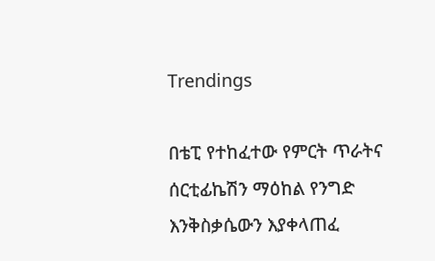Trendings

በቴፒ የተከፈተው የምርት ጥራትና ሰርቲፊኬሽን ማዕከል የንግድ እንቅስቃሴውን እያቀላጠፈ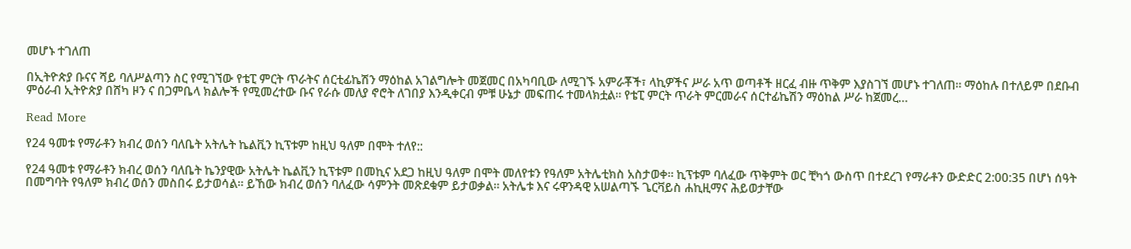መሆኑ ተገለጠ

በኢትዮጵያ ቡናና ሻይ ባለሥልጣን ስር የሚገኘው የቴፒ ምርት ጥራትና ሰርቲፊኬሽን ማዕከል አገልግሎት መጀመር በአካባቢው ለሚገኙ አምራቾች፣ ላኪዎችና ሥራ አጥ ወጣቶች ዘርፈ ብዙ ጥቅም እያስገኘ መሆኑ ተገለጠ። ማዕከሉ በተለይም በደቡብ ምዕራብ ኢትዮጵያ በሸካ ዞን ና በጋምቤላ ክልሎች የሚመረተው ቡና የራሱ መለያ ኖሮት ለገበያ እንዲቀርብ ምቹ ሁኔታ መፍጠሩ ተመላክቷል። የቴፒ ምርት ጥራት ምርመራና ሰርተፊኬሽን ማዕከል ሥራ ከጀመረ…

Read More

የ24 ዓመቱ የማራቶን ክብረ ወሰን ባለቤት አትሌት ኬልቪን ኪፕቱም ከዚህ ዓለም በሞት ተለየ::

የ24 ዓመቱ የማራቶን ክብረ ወሰን ባለቤት ኬንያዊው አትሌት ኬልቪን ኪፕቱም በመኪና አደጋ ከዚህ ዓለም በሞት መለየቱን የዓለም አትሌቲክስ አስታወቀ። ኪፕቱም ባለፈው ጥቅምት ወር ቺካጎ ውስጥ በተደረገ የማራቶን ውድድር 2:00:35 በሆነ ሰዓት በመግባት የዓለም ክብረ ወሰን መስበሩ ይታወሳል። ይኸው ክብረ ወሰን ባለፈው ሳምንት መጽደቁም ይታወቃል። አትሌቱ እና ሩዋንዳዊ አሠልጣኙ ጌርቫይስ ሐኪዚማና ሕይወታቸው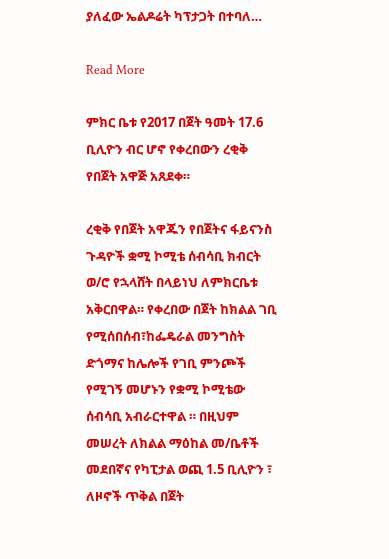ያለፈው ኤልዶሬት ካፕታጋት በተባለ…

Read More

ምክር ቤቱ የ2017 በጀት ዓመት 17.6 ቢሊዮን ብር ሆኖ የቀረበውን ረቂቅ የበጀት አዋጅ አጸደቀ።

ረቂቅ የበጀት አዋጁን የበጀትና ፋይናንስ ጉዳዮች ቋሚ ኮሚቴ ሰብሳቢ ክብርት ወ/ሮ የኋላሸት በላይነህ ለምክርቤቱ አቅርበዋል። የቀረበው በጀት ከክልል ገቢ የሚሰበሰብ፣ከፌዴራል መንግስት ድጎማና ከሌሎች የገቢ ምንጮች የሚገኝ መሆኑን የቋሚ ኮሚቴው ሰብሳቢ አብራርተዋል ። በዚህም መሠረት ለክልል ማዕከል መ/ቤቶች መደበኛና የካፒታል ወጪ 1.5 ቢሊዮን ፣ ለዞኖች ጥቅል በጀት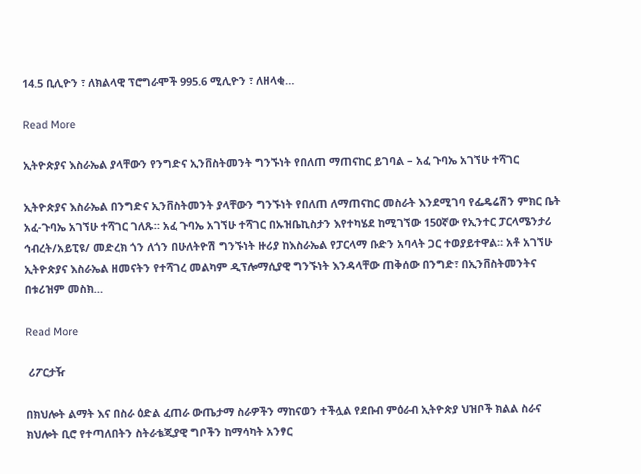14.5 ቢሊዮን ፣ ለክልላዊ ፕሮግራሞች 995.6 ሚሊዮን ፣ ለዘላቂ…

Read More

ኢትዮጵያና እስራኤል ያላቸውን የንግድና ኢንቨስትመንት ግንኙነት የበለጠ ማጠናከር ይገባል – አፈ ጉባኤ አገኘሁ ተሻገር

ኢትዮጵያና እስራኤል በንግድና ኢንቨስትመንት ያላቸውን ግንኙነት የበለጠ ለማጠናከር መስራት እንደሚገባ የፌዴሬሽን ምክር ቤት አፈ-ጉባኤ አገኘሁ ተሻገር ገለጹ። አፈ ጉባኤ አገኘሁ ተሻገር በኡዝቤኪስታን እየተካሄደ ከሚገኘው 150ኛው የኢንተር ፓርላሜንታሪ ኅብረት/አይፒዩ/ መድረክ ጎን ለጎን በሁለትዮሽ ግንኙነት ዙሪያ ከእስራኤል የፓርላማ ቡድን አባላት ጋር ተወያይተዋል። አቶ አገኘሁ ኢትዮጵያና እስራኤል ዘመናትን የተሻገረ መልካም ዲፕሎማሲያዊ ግንኙነት እንዳላቸው ጠቅሰው በንግድ፣ በኢንቨስትመንትና በቱሪዝም መስክ…

Read More

 ሪፖርታዥ

በክህሎት ልማት እና በስራ ዕድል ፈጠራ ውጤታማ ስራዎችን ማከናወን ተችሏል የደቡብ ምዕራብ ኢትዮጵያ ህዝቦች ክልል ስራና ክህሎት ቢሮ የተጣለበትን ስትራቴጂያዊ ግቦችን ከማሳካት አንፃር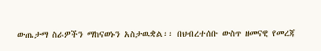ውጤታማ ስራዎችን ማከናወኑን አስታዉቋል፡፡ በህብረተሰቡ ውስጥ ዘመናዊ የመረጃ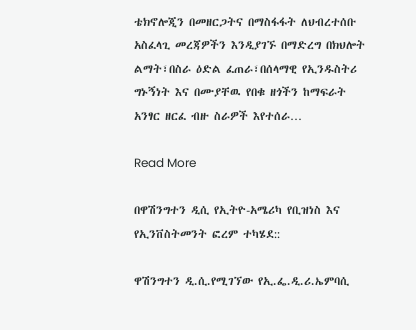ቴክኖሎጂን በመዘርጋትና በማስፋፋት ለህብረተሰቡ አስፈላጊ መረጃዎችን እንዲያገኙ በማድረግ በክህሎት ልማት፣በስራ ዕድል ፈጠራ፣በሰላማዊ የኢንዱስትሪ ግኑኝነት እና በሙያቸዉ የበቁ ዘጎችን ከማፍራት አንፃር ዘርፈ ብዙ ስራዎች እየተሰራ…

Read More

በዋሽንግተን ዲሲ የኢትዮ-አሜሪካ የቢዝነስ እና የኢንቨስትመንት ፎረም ተካሄደ::

ዋሽንግተን ዲ.ሲ.የሚገኘው የኢ.ፌ.ዲ.ሪ.ኤምባሲ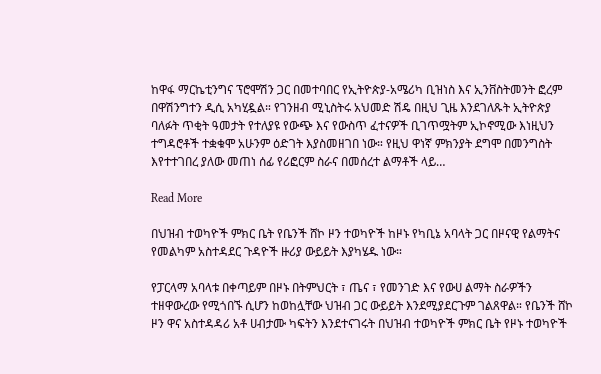ከዋፋ ማርኬቲንግና ፕሮሞሽን ጋር በመተባበር የኢትዮጵያ-አሜሪካ ቢዝነስ እና ኢንቨስትመንት ፎረም በዋሽንግተን ዲሲ አካሂዷል። የገንዘብ ሚኒስትሩ አህመድ ሽዴ በዚህ ጊዜ እንደገለጹት ኢትዮጵያ ባለፉት ጥቂት ዓመታት የተለያዩ የውጭ እና የውስጥ ፈተናዎች ቢገጥሟትም ኢኮኖሚው እነዚህን ተግዳሮቶች ተቋቁሞ አሁንም ዕድገት እያስመዘገበ ነው። የዚህ ዋነኛ ምክንያት ደግሞ በመንግስት እየተተገበረ ያለው መጠነ ሰፊ የሪፎርም ስራና በመሰረተ ልማቶች ላይ…

Read More

በህዝብ ተወካዮች ምክር ቤት የቤንች ሸኮ ዞን ተወካዮች ከዞኑ የካቢኔ አባላት ጋር በዞናዊ የልማትና የመልካም አስተዳደር ጉዳዮች ዙሪያ ውይይት እያካሄዱ ነው።

የፓርላማ አባላቱ በቀጣይም በዞኑ በትምህርት ፣ ጤና ፣ የመንገድ እና የውሀ ልማት ስራዎችን ተዘዋውረው የሚጎበኙ ሲሆን ከወከሏቸው ህዝብ ጋር ውይይት እንደሚያደርጉም ገልጸዋል። የቤንች ሸኮ ዞን ዋና አስተዳዳሪ አቶ ሀብታሙ ካፍትን እንደተናገሩት በህዝብ ተወካዮች ምክር ቤት የዞኑ ተወካዮች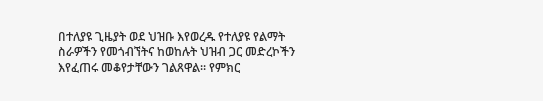በተለያዩ ጊዜያት ወደ ህዝቡ እየወረዱ የተለያዩ የልማት ስራዎችን የመጎብኘትና ከወከሉት ህዝብ ጋር መድረኮችን እየፈጠሩ መቆየታቸውን ገልጸዋል። የምክር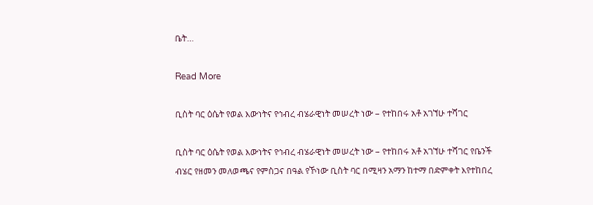ቤት…

Read More

ቢስት ባር ዕሴት የወል እውነትና የኅብረ ብሄራዊነት መሠረት ነው – የተከበሩ አቶ አገኘሁ ተሻገር

ቢስት ባር ዕሴት የወል እውነትና የኅብረ ብሄራዊነት መሠረት ነው – የተከበሩ አቶ አገኘሁ ተሻገር የቤንች ብሄር የዘመን መለወጫና የምስጋና በዓል የኾነው ቢስት ባር በሚዛን አማን ከተማ በድምቀት እየተከበረ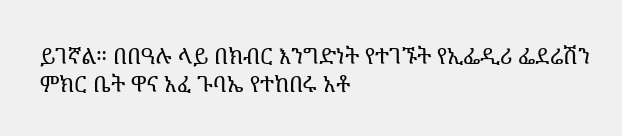ይገኛል። በበዓሉ ላይ በክብር እንግድነት የተገኙት የኢፌዲሪ ፌደሬሽን ምክር ቤት ዋና አፈ ጉባኤ የተከበሩ አቶ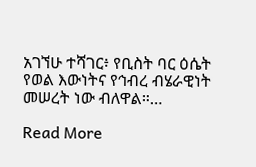አገኘሁ ተሻገር፥ የቢስት ባር ዕሴት የወል እውነትና የኅብረ ብሄራዊነት መሠረት ነው ብለዋል።…

Read More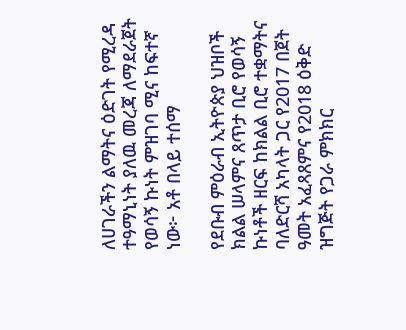ለሀገራችን ልማትና ዕድገት የሚረዳ ተዓማኒነት ያለዉ መረጃ ለማደራጀት የወሳኝ ኩነት ምዝገባ ሚና ከፍተኛ ነው፦ አቶ በላይ ተሰማ

የደቡብ ምዕራብ ኢትዮጵያ ህዝቦች ክልል ሠላምና ጸጥታ ቢሮ የወሳኝ ኩነቶች ዘርፍ ከክልል ቢሮ ተቋማትና ባለድርሻ አካላት ጋር የ2017 በጀት ዓመት አፈጻጸምና የ2018 ዕቅድ ዝግጅት የጋራ ምክክር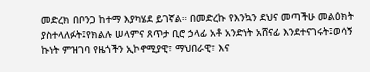መድረክ በቦንጋ ከተማ እያካሄደ ይገኛል። በመድረኩ የእንኳን ደህና መጣችሁ መልዕክት ያስተላለፉት፤የክልሉ ሠላምና ጸጥታ ቢሮ ኃላፊ አቶ አንድነት አሸናፊ እንደተናገሩት፤ወሳኝ ኩነት ምዝገባ የዜጎችን ኢኮኖሚያዊ፣ ማህበራዊ፣ እና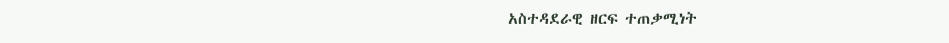አስተዳደራዊ ዘርፍ ተጠቃሚነት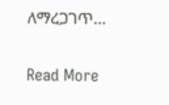ለማረጋገጥ…

Read More